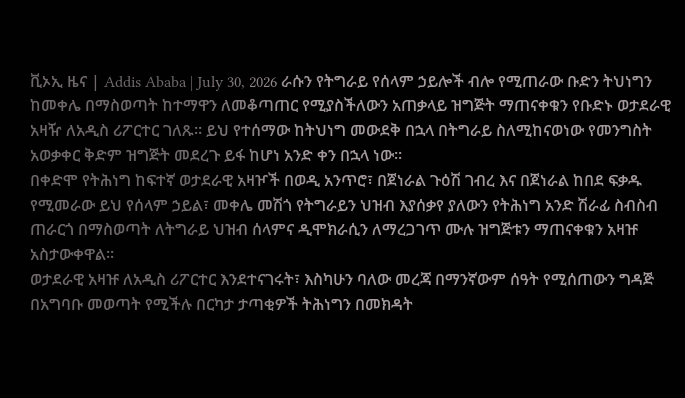ቪኦኢ ዜና | Addis Ababa | July 30, 2026 ራሱን የትግራይ የሰላም ኃይሎች ብሎ የሚጠራው ቡድን ትህነግን ከመቀሌ በማስወጣት ከተማዋን ለመቆጣጠር የሚያስችለውን አጠቃላይ ዝግጅት ማጠናቀቁን የቡድኑ ወታደራዊ አዛዥ ለአዲስ ሪፖርተር ገለጹ። ይህ የተሰማው ከትህነግ መውደቅ በኋላ በትግራይ ስለሚከናወነው የመንግስት አወቃቀር ቅድም ዝግጅት መደረጉ ይፋ ከሆነ አንድ ቀን በኋላ ነው።
በቀድሞ የትሕነግ ከፍተኛ ወታደራዊ አዛዦች በወዲ አንጥሮ፣ በጀነራል ጉዕሽ ገብረ እና በጀነራል ከበደ ፍቃዱ የሚመራው ይህ የሰላም ኃይል፣ መቀሌ መሽጎ የትግራይን ህዝብ እያሰቃየ ያለውን የትሕነግ አንድ ሽራፊ ስብስብ ጠራርጎ በማስወጣት ለትግራይ ህዝብ ሰላምና ዲሞክራሲን ለማረጋገጥ ሙሉ ዝግጅቱን ማጠናቀቁን አዛዡ አስታውቀዋል።
ወታደራዊ አዛዡ ለአዲስ ሪፖርተር እንደተናገሩት፣ እስካሁን ባለው መረጃ በማንኛውም ሰዓት የሚሰጠውን ግዳጅ በአግባቡ መወጣት የሚችሉ በርካታ ታጣቂዎች ትሕነግን በመክዳት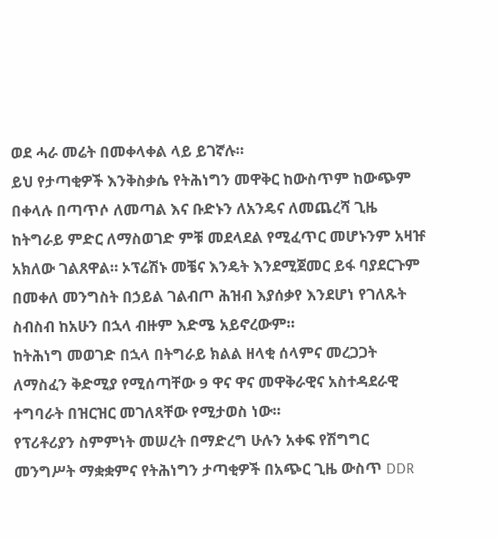ወደ ሓራ መሬት በመቀላቀል ላይ ይገኛሉ።
ይህ የታጣቂዎች እንቅስቃሴ የትሕነግን መዋቅር ከውስጥም ከውጭም በቀላሉ በጣጥሶ ለመጣል እና ቡድኑን ለአንዴና ለመጨረሻ ጊዜ ከትግራይ ምድር ለማስወገድ ምቹ መደላደል የሚፈጥር መሆኑንም አዛዡ አክለው ገልጸዋል። ኦፕሬሽኑ መቼና እንዴት እንደሚጀመር ይፋ ባያደርጉም በመቀለ መንግስት በኃይል ገልብጦ ሕዝብ እያሰቃየ እንደሆነ የገለጹት ስብስብ ከአሁን በኋላ ብዙም እድሜ አይኖረውም።
ከትሕነግ መወገድ በኋላ በትግራይ ክልል ዘላቂ ሰላምና መረጋጋት ለማስፈን ቅድሚያ የሚሰጣቸው 9 ዋና ዋና መዋቅራዊና አስተዳደራዊ ተግባራት በዝርዝር መገለጻቸው የሚታወስ ነው።
የፕሪቶሪያን ስምምነት መሠረት በማድረግ ሁሉን አቀፍ የሽግግር መንግሥት ማቋቋምና የትሕነግን ታጣቂዎች በአጭር ጊዜ ውስጥ DDR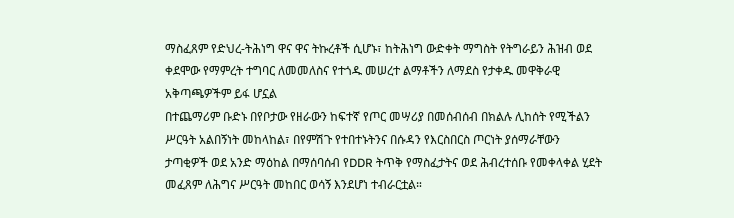ማስፈጸም የድህረ-ትሕነግ ዋና ዋና ትኩረቶች ሲሆኑ፣ ከትሕነግ ውድቀት ማግስት የትግራይን ሕዝብ ወደ ቀደሞው የማምረት ተግባር ለመመለስና የተጎዱ መሠረተ ልማቶችን ለማደስ የታቀዱ መዋቅራዊ አቅጣጫዎችም ይፋ ሆኗል
በተጨማሪም ቡድኑ በየቦታው የዘራውን ከፍተኛ የጦር መሣሪያ በመሰብሰብ በክልሉ ሊከሰት የሚችልን ሥርዓት አልበኝነት መከላከል፣ በየምሽጉ የተበተኑትንና በሱዳን የእርስበርስ ጦርነት ያሰማራቸውን ታጣቂዎች ወደ አንድ ማዕከል በማሰባሰብ የDDR ትጥቅ የማስፈታትና ወደ ሕብረተሰቡ የመቀላቀል ሂደት መፈጸም ለሕግና ሥርዓት መከበር ወሳኝ እንደሆነ ተብራርቷል።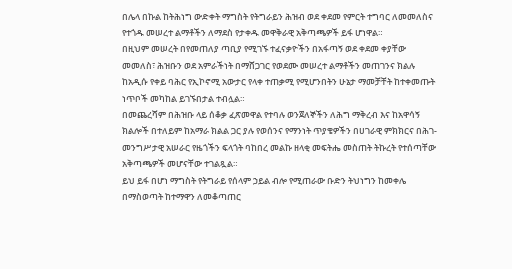በሌላ በኩል ከትሕነግ ውድቀት ማግስት የትግራይን ሕዝብ ወደ ቀደመ የምርት ተግባር ለመመለስና የተጎዱ መሠረተ ልማቶችን ለማደስ የታቀዱ መዋቅራዊ አቅጣጫዎች ይፋ ሆነዋል።
በዚህም መሠረት በየመጠለያ ጣቢያ የሚገኙ ተፈናቃዮችን በአፋጣኝ ወደ ቀደመ ቀያቸው መመለስ፣ ሕዝቡን ወደ አምራችነት በማሸጋገር የወደሙ መሠረተ ልማቶችን መጠገንና ክልሉ ከአዲሱ የቀይ ባሕር የኢኮኖሚ አውታር የላቀ ተጠቃሚ የሚሆንበትን ሁኔታ ማመቻቸት ከተቀመጡት ነጥቦች መካከል ይገኙበታል ተብሏል።
በመጨረሻም በሕዝቡ ላይ ሰቆቃ ፈጽመዋል የተባሉ ወንጀለኞችን ለሕግ ማቅረብ እና ከአዋሳኝ ክልሎች በተለይም ከአማራ ክልል ጋር ያሉ የወሰንና የማንነት ጥያቄዎችን በሀገራዊ ምክክርና በሕገ-መንግሥታዊ አሠራር የዜጎችን ፍላጎት ባከበረ መልኩ ዘላቂ መፍትሔ መስጠት ትኩረት የተሰጣቸው አቅጣጫዎች መሆናቸው ተገልጿል።
ይህ ይፋ በሆነ ማግስት የትግራይ የሰላም ኃይል ብሎ የሚጠራው ቡድን ትህነግን ከመቀሌ በማስወጣት ከተማዋን ለመቆጣጠር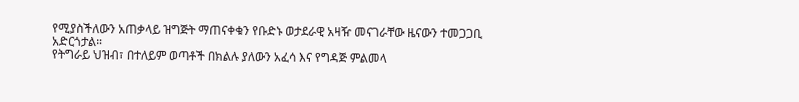የሚያስችለውን አጠቃላይ ዝግጅት ማጠናቀቁን የቡድኑ ወታደራዊ አዛዥ መናገራቸው ዜናውን ተመጋጋቢ አድርጎታል።
የትግራይ ህዝብ፣ በተለይም ወጣቶች በክልሉ ያለውን አፈሳ እና የግዳጅ ምልመላ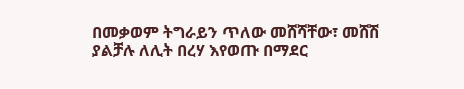በመቃወም ትግራይን ጥለው መሸሻቸው፣ መሸሽ ያልቻሉ ለሊት በረሃ እየወጡ በማደር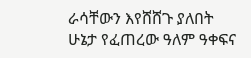ራሳቸውን እየሸሸጉ ያለበት ሁኔታ የፈጠረው ዓለም ዓቀፍና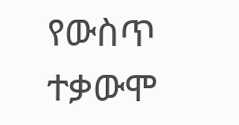የውስጥ ተቃውሞ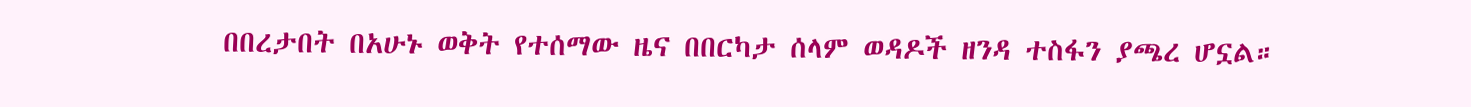በበረታበት በአሁኑ ወቅት የተሰማው ዜና በበርካታ ሰላም ወዳዶች ዘንዳ ተስፋን ያጫረ ሆኗል።